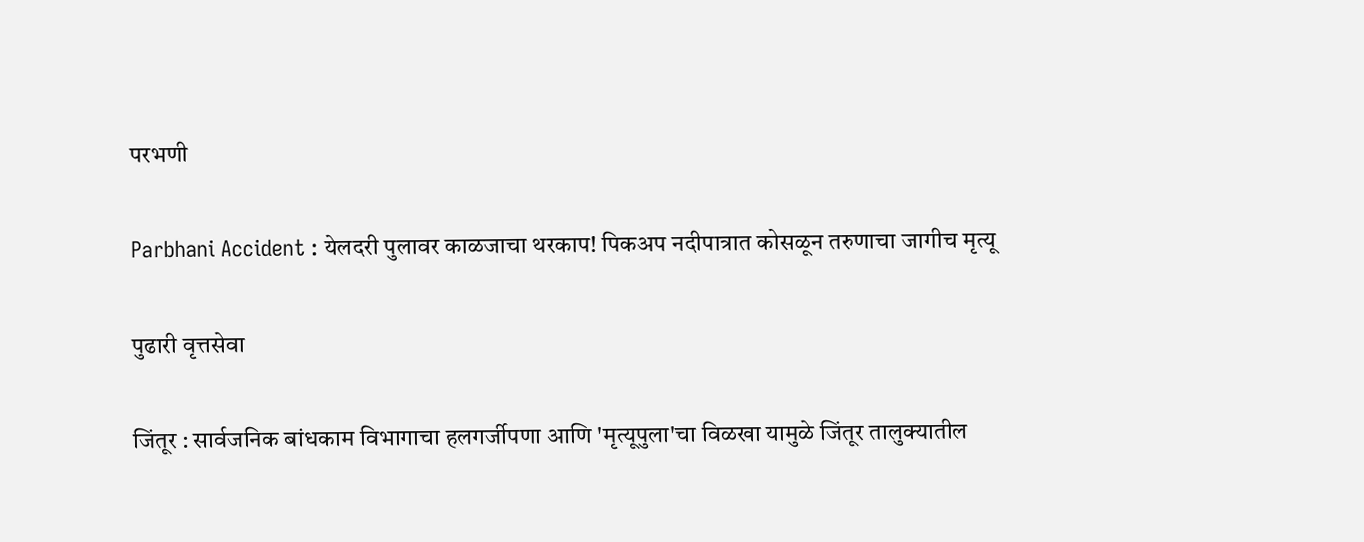परभणी

Parbhani Accident : येलदरी पुलावर काळजाचा थरकाप! पिकअप नदीपात्रात कोसळून तरुणाचा जागीच मृत्यू

पुढारी वृत्तसेवा

जिंतूर : सार्वजनिक बांधकाम विभागाचा हलगर्जीपणा आणि 'मृत्यूपुला'चा विळखा यामुळे जिंतूर तालुक्यातील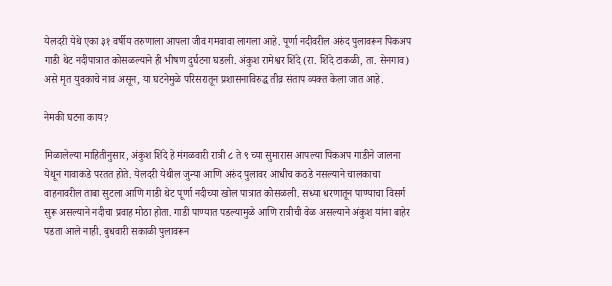येलदरी येथे एका ३१ वर्षीय तरुणाला आपला जीव गमवावा लागला आहे. पूर्णा नदीवरील अरुंद पुलावरून पिकअप गाडी थेट नदीपात्रात कोसळल्याने ही भीषण दुर्घटना घडली. अंकुश रामेश्वर शिंदे (रा. शिंदे टाकळी, ता. सेनगाव) असे मृत युवकाचे नाव असून, या घटनेमुळे परिसरातून प्रशासनाविरुद्ध तीव्र संताप व्यक्त केला जात आहे.

नेमकी घटना काय?

मिळालेल्या माहितीनुसार, अंकुश शिंदे हे मंगळवारी रात्री ८ ते ९ च्या सुमारास आपल्या पिकअप गाडीने जालना येथून गावाकडे परतत होते. येलदरी येथील जुन्या आणि अरुंद पुलावर आधीच कठडे नसल्याने चालकाचा वाहनावरील ताबा सुटला आणि गाडी थेट पूर्णा नदीच्या खोल पात्रात कोसळली. सध्या धरणातून पाण्याचा विसर्ग सुरू असल्याने नदीचा प्रवाह मोठा होता. गाडी पाण्यात पडल्यामुळे आणि रात्रीची वेळ असल्याने अंकुश यांना बाहेर पडता आले नाही. बुधवारी सकाळी पुलावरून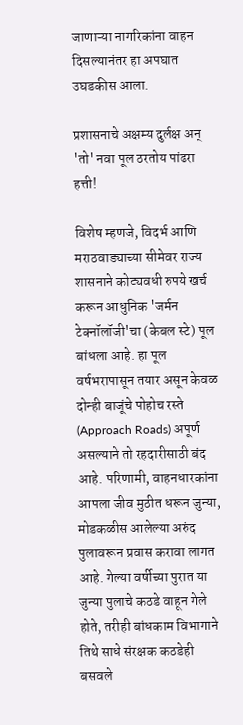जाणाऱ्या नागरिकांना वाहन दिसल्यानंतर हा अपघात उघडकीस आला.

प्रशासनाचे अक्षम्य दुर्लक्ष अन् 'तो' नवा पूल ठरतोय पांढरा हत्ती!

विशेष म्हणजे, विदर्भ आणि मराठवाड्याच्या सीमेवर राज्य शासनाने कोट्यवधी रुपये खर्च करून आधुनिक 'जर्मन टेक्नॉलॉजी'चा (केबल स्टे) पूल बांधला आहे. हा पूल वर्षभरापासून तयार असून केवळ दोन्ही बाजूंचे पोहोच रस्ते (Approach Roads) अपूर्ण असल्याने तो रहदारीसाठी बंद आहे. परिणामी, वाहनधारकांना आपला जीव मुठीत धरून जुन्या, मोडकळीस आलेल्या अरुंद पुलावरून प्रवास करावा लागत आहे. गेल्या वर्षीच्या पुरात या जुन्या पुलाचे कठडे वाहून गेले होते, तरीही बांधकाम विभागाने तिथे साधे संरक्षक कठडेही बसवले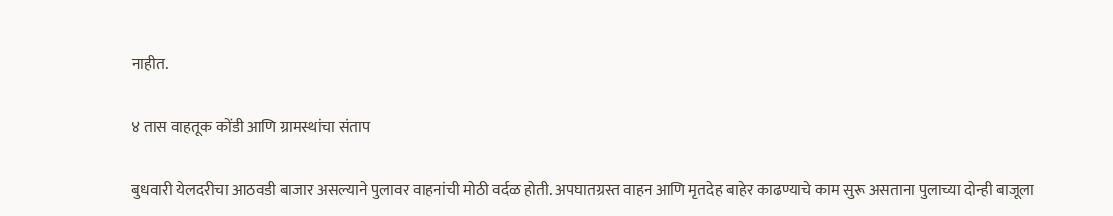नाहीत.

४ तास वाहतूक कोंडी आणि ग्रामस्थांचा संताप

बुधवारी येलदरीचा आठवडी बाजार असल्याने पुलावर वाहनांची मोठी वर्दळ होती. अपघातग्रस्त वाहन आणि मृतदेह बाहेर काढण्याचे काम सुरू असताना पुलाच्या दोन्ही बाजूला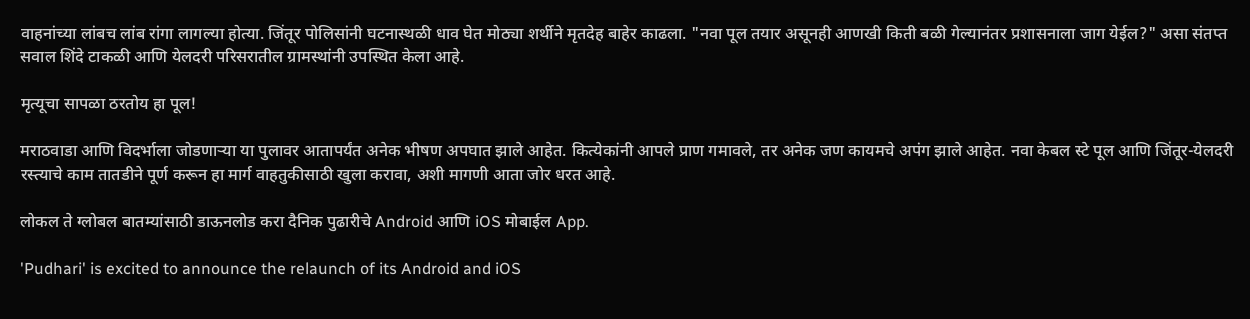वाहनांच्या लांबच लांब रांगा लागल्या होत्या. जिंतूर पोलिसांनी घटनास्थळी धाव घेत मोठ्या शर्थीने मृतदेह बाहेर काढला. "नवा पूल तयार असूनही आणखी किती बळी गेल्यानंतर प्रशासनाला जाग येईल?" असा संतप्त सवाल शिंदे टाकळी आणि येलदरी परिसरातील ग्रामस्थांनी उपस्थित केला आहे.

मृत्यूचा सापळा ठरतोय हा पूल!

मराठवाडा आणि विदर्भाला जोडणाऱ्या या पुलावर आतापर्यंत अनेक भीषण अपघात झाले आहेत. कित्येकांनी आपले प्राण गमावले, तर अनेक जण कायमचे अपंग झाले आहेत. नवा केबल स्टे पूल आणि जिंतूर-येलदरी रस्त्याचे काम तातडीने पूर्ण करून हा मार्ग वाहतुकीसाठी खुला करावा, अशी मागणी आता जोर धरत आहे.

लोकल ते ग्लोबल बातम्यांसाठी डाऊनलोड करा दैनिक पुढारीचे Android आणि iOS मोबाईल App.

'Pudhari' is excited to announce the relaunch of its Android and iOS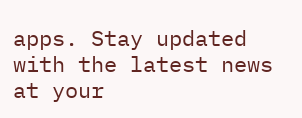apps. Stay updated with the latest news at your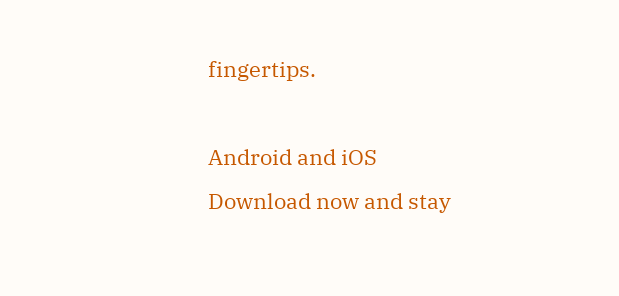fingertips.

Android and iOS Download now and stay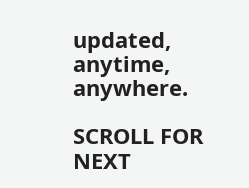updated, anytime, anywhere.

SCROLL FOR NEXT